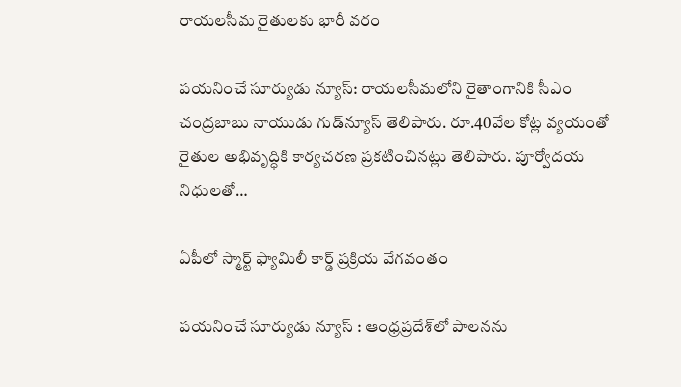రాయలసీమ రైతులకు భారీ వరం

పయనించే సూర్యుడు న్యూస్: రాయలసీమలోని రైతాంగానికి సీఎం చంద్రబాబు నాయుడు గుడ్‌న్యూస్ తెలిపారు. రూ.40వేల కోట్ల వ్యయంతో రైతుల అభివృద్ధికి కార్యచరణ ప్రకటించినట్లు తెలిపారు. పూర్వోదయ నిధులతో…

ఏపీలో స్మార్ట్ ఫ్యామిలీ కార్డ్ ప్రక్రియ వేగవంతం

పయనించే సూర్యుడు న్యూస్ : ఆంధ్రప్రదేశ్‌లో పాలనను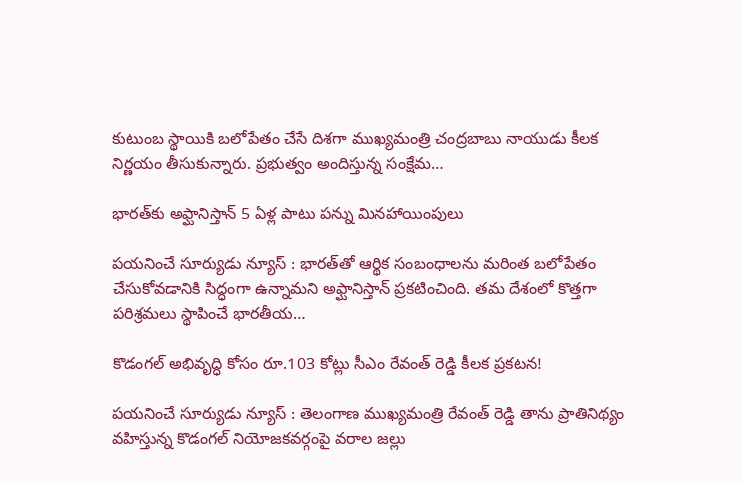కుటుంబ స్థాయికి బలోపేతం చేసే దిశగా ముఖ్యమంత్రి చంద్రబాబు నాయుడు కీలక నిర్ణయం తీసుకున్నారు. ప్రభుత్వం అందిస్తున్న సంక్షేమ…

భారత్‌కు అఫ్ఘానిస్తాన్‌ 5 ఏళ్ల పాటు పన్ను మినహాయింపులు

పయనించే సూర్యుడు న్యూస్ : భారత్‌తో ఆర్థిక సంబంధాలను మరింత బలోపేతం చేసుకోవడానికి సిద్ధంగా ఉన్నామని అఫ్ఘానిస్తాన్ ప్రకటించింది. తమ దేశంలో కొత్తగా పరిశ్రమలు స్థాపించే భారతీయ…

కొడంగల్ అభివృద్ధి కోసం రూ.103 కోట్లు సీఎం రేవంత్ రెడ్డి కీలక ప్రకటన!

పయనించే సూర్యుడు న్యూస్ : తెలంగాణ ముఖ్యమంత్రి రేవంత్ రెడ్డి తాను ప్రాతినిథ్యం వహిస్తున్న కొడంగల్ నియోజకవర్గంపై వరాల జల్లు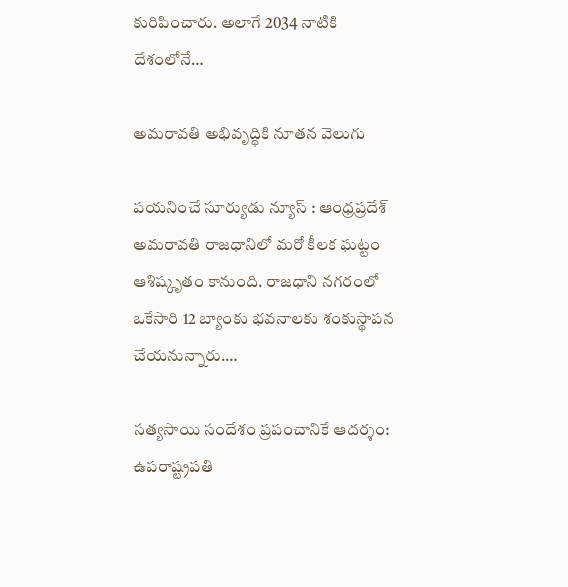కురిపించారు. అలాగే 2034 నాటికి దేశంలోనే…

అమరావతి అభివృద్ధికి నూతన వెలుగు

పయనించే సూర్యుడు న్యూస్ : ఆంధ్రప్రదేశ్ అమరావతి రాజధానిలో మరో కీలక ఘట్టం ఆశిష్కృతం కానుంది. రాజధాని నగరంలో ఒకేసారి 12 బ్యాంకు భవనాలకు శంకుస్థాపన చేయనున్నారు.…

సత్యసాయి సందేశం ప్రపంచానికే ఆదర్శం: ఉపరాష్ట్రపతి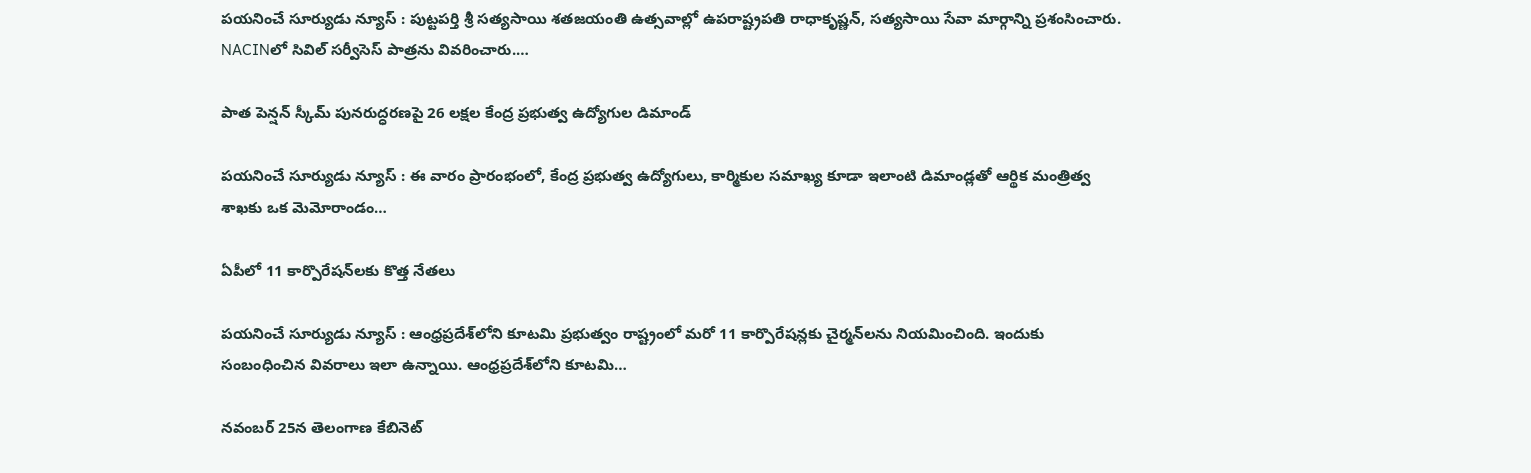పయనించే సూర్యుడు న్యూస్ : పుట్టపర్తి శ్రీ సత్యసాయి శతజయంతి ఉత్సవాల్లో ఉపరాష్ట్రపతి రాధాకృష్ణన్, సత్యసాయి సేవా మార్గాన్ని ప్రశంసించారు. NACINలో సివిల్ సర్వీసెస్ పాత్రను వివరించారు.…

పాత పెన్షన్ స్కీమ్ పునరుద్ధరణపై 26 లక్షల కేంద్ర ప్రభుత్వ ఉద్యోగుల డిమాండ్

పయనించే సూర్యుడు న్యూస్ : ఈ వారం ప్రారంభంలో, కేంద్ర ప్రభుత్వ ఉద్యోగులు, కార్మికుల సమాఖ్య కూడా ఇలాంటి డిమాండ్లతో ఆర్థిక మంత్రిత్వ శాఖకు ఒక మెమోరాండం…

ఏపీలో 11 కార్పొరేషన్‌లకు కొత్త నేతలు

పయనించే సూర్యుడు న్యూస్ : ఆంధ్రప్రదేశ్‌లోని కూటమి ప్రభుత్వం రాష్ట్రంలో మరో 11 కార్పొరేషన్లకు చైర్మన్‌లను నియమించింది. ఇందుకు సంబంధించిన వివరాలు ఇలా ఉన్నాయి. ఆంధ్రప్రదేశ్‌లోని కూటమి…

నవంబర్ 25న తెలంగాణ కేబినెట్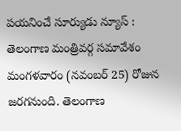పయనించే సూర్యుడు న్యూస్ : తెలంగాణ మంత్రివర్గ సమావేశం మంగళవారం (నవంబర్ 25) రోజున జరగనుంది. తెలంగాణ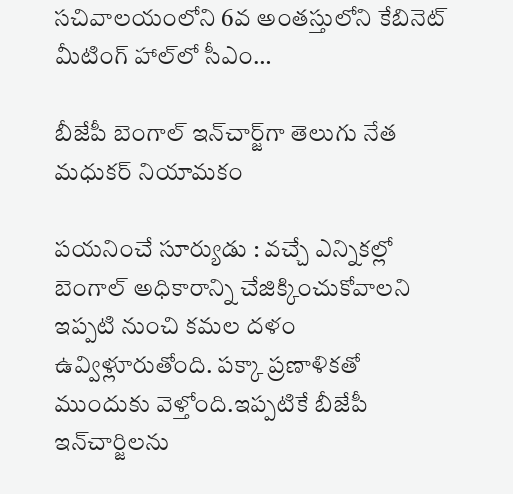సచివాలయంలోని 6వ అంతస్తులోని కేబినెట్ మీటింగ్ హాల్‌లో సీఎం…

బీజేపీ బెంగాల్ ఇన్‌చార్జ్‌గా తెలుగు నేత మధుకర్ నియామకం

పయనించే సూర్యుడు : వ‌చ్చే ఎన్నిక‌ల్లో బెంగాల్ అధికారాన్ని చేజిక్కించుకోవాల‌ని ఇప్ప‌టి నుంచి క‌మ‌ల ద‌ళం ఉవ్విళ్లూరుతోంది. ప‌క్కా ప్ర‌ణాళిక‌తో ముందుకు వెళ్తోంది.ఇప్పటికే బీజేపీ ఇన్‌చార్జిలను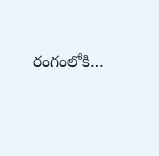రంగంలోకి…